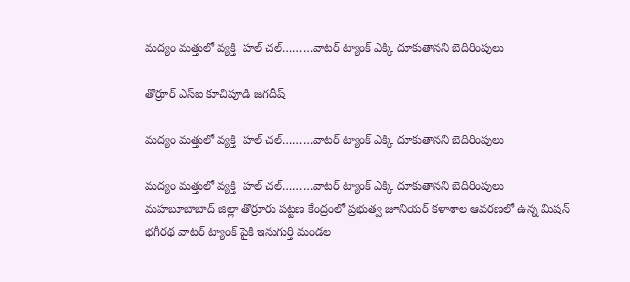మద్యం మత్తులో వ్యక్తి  హల్ చల్………వాటర్ ట్యాంక్ ఎక్కి దూకుతానని బెదిరింపులు

తొర్రూర్ ఎస్ఐ కూచిపూడి జగదీష్

మద్యం మత్తులో వ్యక్తి  హల్ చల్………వాటర్ ట్యాంక్ ఎక్కి దూకుతానని బెదిరింపులు

మద్యం మత్తులో వ్యక్తి  హల్ చల్………వాటర్ ట్యాంక్ ఎక్కి దూకుతానని బెదిరింపులు
మహబూబాబాద్ జిల్లా తొర్రూరు పట్టణ కేంద్రంలో ప్రభుత్వ జూనియర్ కళాశాల ఆవరణలో ఉన్న మిషన్ భగీరథ వాటర్ ట్యాంక్ పైకి ఇనుగుర్తి మండల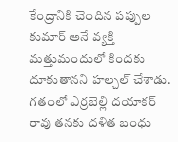కేంద్రానికి చెందిన పప్పుల కుమార్ అనే వ్యక్తి మత్తుమందులో కిందకు దూకుతానని హల్చల్ చేశాడు. గతంలో ఎర్రబెల్లి దయాకర్ రావు తనకు దళిత బంధు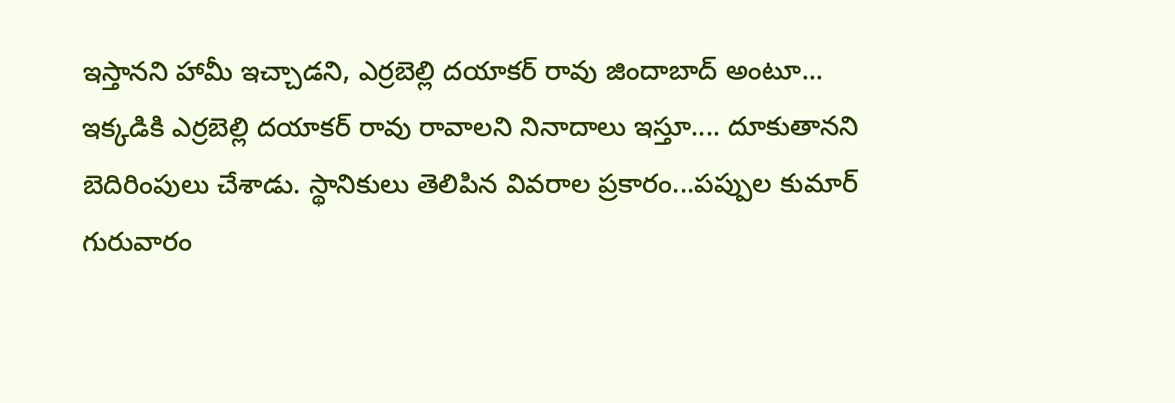ఇస్తానని హామీ ఇచ్చాడని, ఎర్రబెల్లి దయాకర్ రావు జిందాబాద్ అంటూ... ఇక్కడికి ఎర్రబెల్లి దయాకర్ రావు రావాలని నినాదాలు ఇస్తూ.... దూకుతానని బెదిరింపులు చేశాడు. స్థానికులు తెలిపిన వివరాల ప్రకారం...పప్పుల కుమార్ గురువారం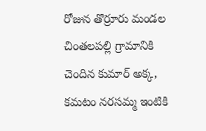రోజున తొర్రూరు మండల చింతలపల్లి గ్రామానికి చెందిన కుమార్ అక్క, కమటం నరసమ్మ ఇంటికి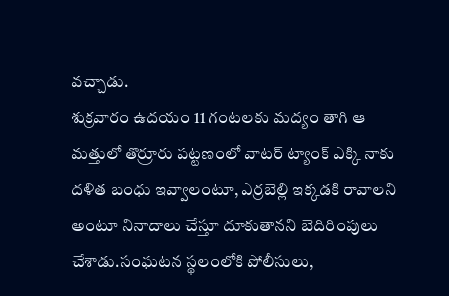వచ్చాడు.
శుక్రవారం ఉదయం 11 గంటలకు మద్యం తాగి ఆ
మత్తులో తొర్రూరు పట్టణంలో వాటర్ ట్యాంక్ ఎక్కి నాకు
దళిత బంధు ఇవ్వాలంటూ, ఎర్రబెల్లి ఇక్కడకి రావాలని
అంటూ నినాదాలు చేస్తూ దూకుతానని బెదిరింపులు
చేశాడు.సంఘటన స్థలంలోకి పోలీసులు,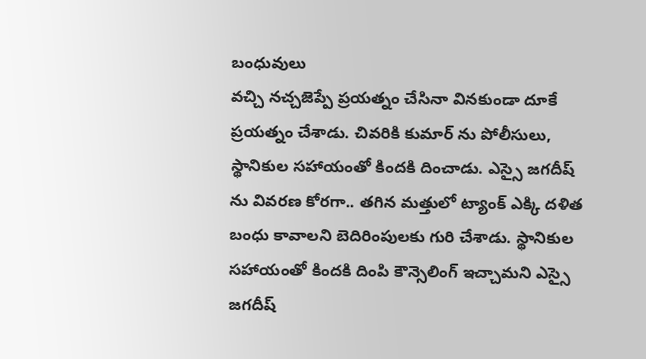బంధువులు
వచ్చి నచ్చజెప్పే ప్రయత్నం చేసినా వినకుండా దూకే
ప్రయత్నం చేశాడు. చివరికి కుమార్ ను పోలీసులు,
స్థానికుల సహాయంతో కిందకి దించాడు. ఎస్సై జగదీష్
ను వివరణ కోరగా.. తగిన మత్తులో ట్యాంక్ ఎక్కి దళిత
బంధు కావాలని బెదిరింపులకు గురి చేశాడు. స్థానికుల
సహాయంతో కిందకి దింపి కౌన్సెలింగ్ ఇచ్చామని ఎస్సై
జగదీష్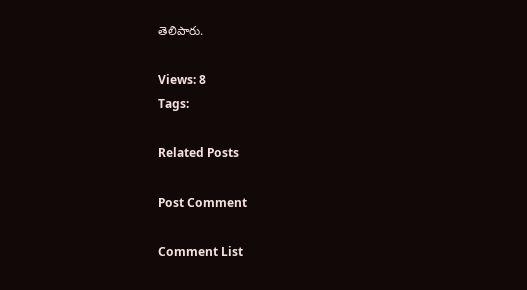తెలిపారు.

Views: 8
Tags:

Related Posts

Post Comment

Comment List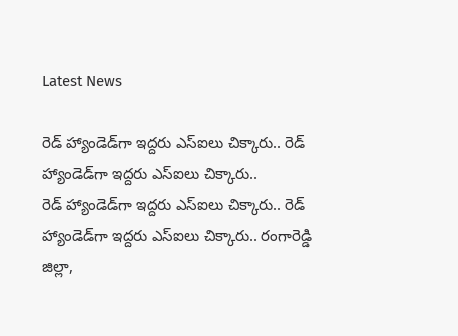Latest News

రెడ్ హ్యాండెడ్‌గా ఇద్దరు ఎస్ఐలు చిక్కారు.. రెడ్ హ్యాండెడ్‌గా ఇద్దరు ఎస్ఐలు చిక్కారు..
రెడ్ హ్యాండెడ్‌గా ఇద్దరు ఎస్ఐలు చిక్కారు.. రెడ్ హ్యాండెడ్‌గా ఇద్దరు ఎస్ఐలు చిక్కారు.. రంగారెడ్డి జిల్లా,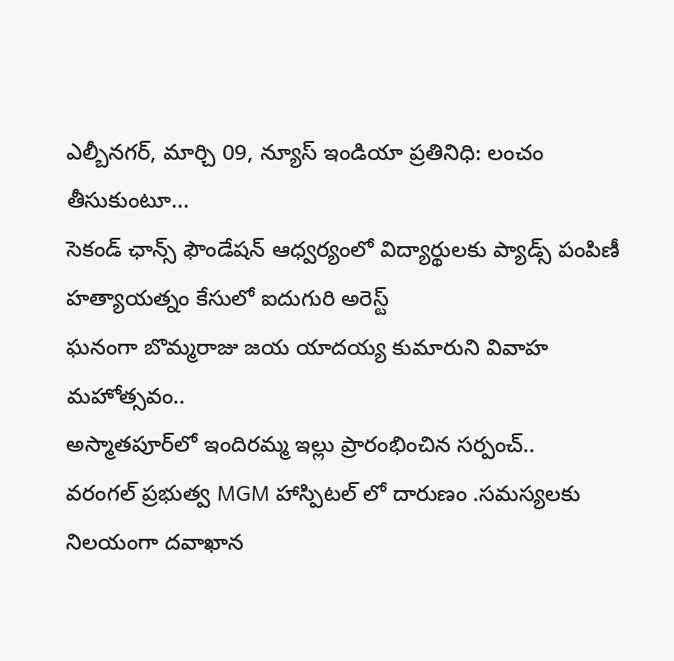ఎల్బీనగర్, మార్చి 09, న్యూస్ ఇండియా ప్రతినిధి: లంచం తీసుకుంటూ...
సెకండ్ ఛాన్స్ ఫౌండేషన్ ఆధ్వర్యంలో విద్యార్థులకు ప్యాడ్స్ పంపిణీ
హత్యాయత్నం కేసులో ఐదుగురి అరెస్ట్
ఘనంగా బొమ్మరాజు జయ యాదయ్య కుమారుని వివాహ మహోత్సవం..
అస్మాతపూర్‌లో ఇందిరమ్మ ఇల్లు ప్రారంభించిన సర్పంచ్..
వరంగల్ ప్రభుత్వ MGM హాస్పిటల్ లో దారుణం .సమస్యలకు నిలయంగా దవాఖాన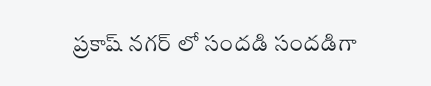ప్రకాష్ నగర్ లో సందడి సందడిగా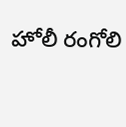హోలీ రంగోలి